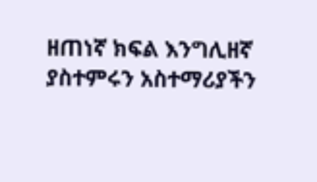ዘጠነኛ ክፍል እንግሊዘኛ ያስተምሩን አስተማሪያችን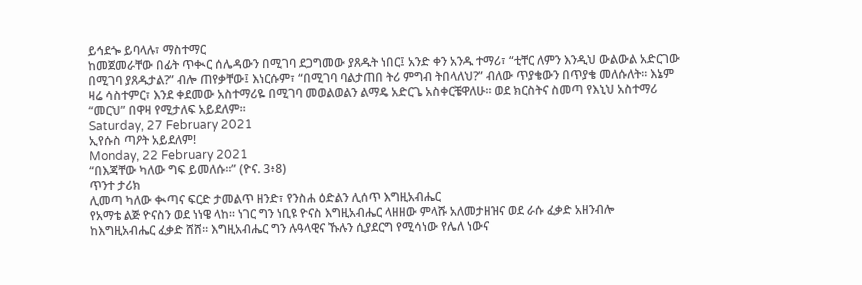ይኅደጐ ይባላሉ፣ ማስተማር
ከመጀመራቸው በፊት ጥቊር ሰሌዳውን በሚገባ ደጋግመው ያጸዱት ነበር፤ አንድ ቀን አንዱ ተማሪ፣ “ቲቸር ለምን እንዲህ ውልውል አድርገው
በሚገባ ያጸዱታል?” ብሎ ጠየቃቸው፤ እነርሱም፣ “በሚገባ ባልታጠበ ትሪ ምግብ ትበላለህ?” ብለው ጥያቄውን በጥያቄ መለሱለት። እኔም
ዛሬ ሳስተምር፣ እንደ ቀደመው አስተማሪዬ በሚገባ መወልወልን ልማዴ አድርጌ አስቀርቼዋለሁ። ወደ ክርስትና ስመጣ የእኒህ አስተማሪ
“መርህ” በዋዛ የሚታለፍ አይደለም።
Saturday, 27 February 2021
ኢየሱስ ጣዖት አይደለም!
Monday, 22 February 2021
“በእጃቸው ካለው ግፍ ይመለሱ።” (ዮና. 3፥8)
ጥንተ ታሪክ
ሊመጣ ካለው ቊጣና ፍርድ ታመልጥ ዘንድ፣ የንስሐ ዕድልን ሊሰጥ እግዚአብሔር
የአማቴ ልጅ ዮናስን ወደ ነነዌ ላከ። ነገር ግን ነቢዩ ዮናስ እግዚአብሔር ላዘዘው ምላሹ አለመታዘዝና ወደ ራሱ ፈቃድ አዘንብሎ
ከእግዚአብሔር ፈቃድ ሸሸ። እግዚአብሔር ግን ሉዓላዊና ኹሉን ሲያደርግ የሚሳነው የሌለ ነውና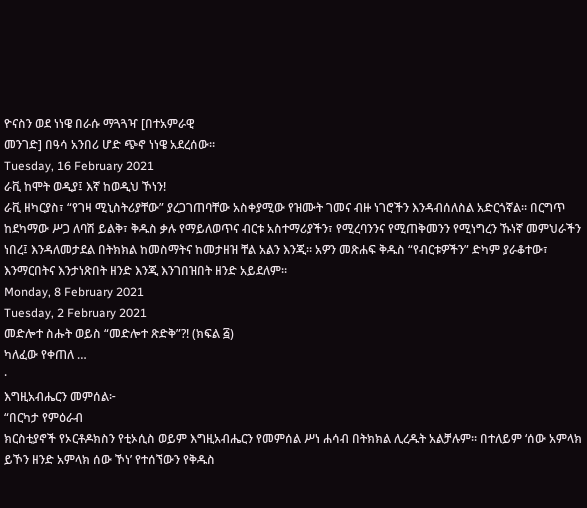ዮናስን ወደ ነነዌ በራሱ ማጓጓዣ [በተአምራዊ
መንገድ] በዓሳ አንበሪ ሆድ ጭኖ ነነዌ አደረሰው።
Tuesday, 16 February 2021
ራቪ ከሞት ወዲያ፤ እኛ ከወዲህ ኾነን!
ራቪ ዘካርያስ፣ “የገዛ ሚኒስትሪያቸው” ያረጋገጠባቸው አስቀያሚው የዝሙት ገመና ብዙ ነገሮችን እንዳብሰለስል አድርጎኛል። በርግጥ ከደካማው ሥጋ ለባሽ ይልቅ፣ ቅዱስ ቃሉ የማይለወጥና ብርቱ አስተማሪያችን፣ የሚረባንንና የሚጠቅመንን የሚነግረን ኹነኛ መምህራችን ነበረ፤ እንዳለመታደል በትክክል ከመስማትና ከመታዘዝ ቸል አልን እንጂ። አዎን መጽሐፍ ቅዱስ “የብርቱዎችን” ድካም ያራቆተው፣ እንማርበትና እንታነጽበት ዘንድ እንጂ እንገበዝበት ዘንድ አይደለም።
Monday, 8 February 2021
Tuesday, 2 February 2021
መድሎተ ስሑት ወይስ “መድሎተ ጽድቅ”?! (ክፍል ፭)
ካለፈው የቀጠለ …
·
እግዚአብሔርን መምሰል፦
“በርካታ የምዕራብ
ክርስቲያኖች የኦርቶዶክስን የቲኦሲስ ወይም እግዚአብሔርን የመምሰል ሥነ ሐሳብ በትክክል ሊረዱት አልቻሉም። በተለይም ‘ሰው አምላክ
ይኾን ዘንድ አምላክ ሰው ኾነ’ የተሰኘውን የቅዱስ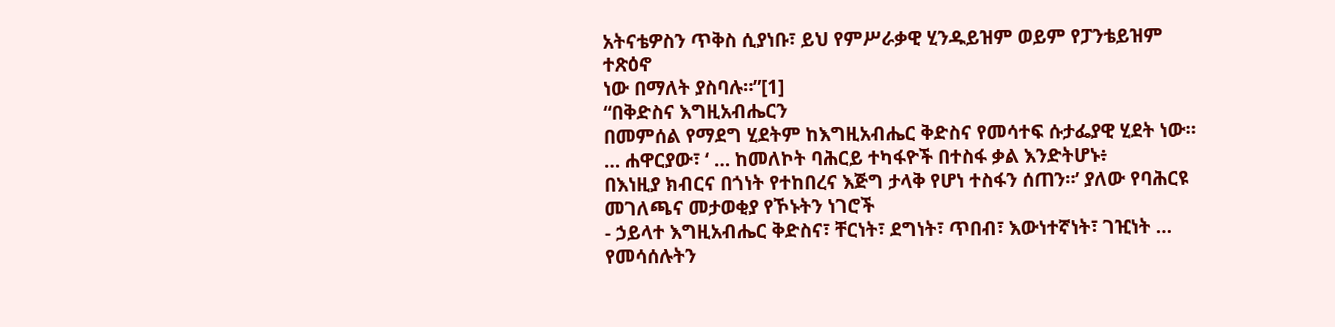አትናቴዎስን ጥቅስ ሲያነቡ፣ ይህ የምሥራቃዊ ሂንዱይዝም ወይም የፓንቴይዝም ተጽዕኖ
ነው በማለት ያስባሉ።”[1]
“በቅድስና እግዚአብሔርን
በመምሰል የማደግ ሂደትም ከእግዚአብሔር ቅድስና የመሳተፍ ሱታፌያዊ ሂደት ነው። … ሐዋርያው፣ ‘ … ከመለኮት ባሕርይ ተካፋዮች በተስፋ ቃል እንድትሆኑ፥
በእነዚያ ክብርና በጎነት የተከበረና እጅግ ታላቅ የሆነ ተስፋን ሰጠን።’ ያለው የባሕርዩ መገለጫና መታወቂያ የኾኑትን ነገሮች
- ኃይላተ እግዚአብሔር ቅድስና፣ ቸርነት፣ ደግነት፣ ጥበብ፣ እውነተኛነት፣ ገዢነት … የመሳሰሉትን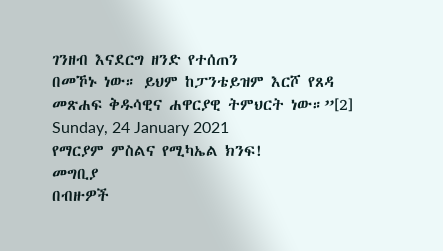ገንዘብ እናደርግ ዘንድ የተሰጠን
በመኾኑ ነው። ይህም ከፓንቴይዝም እርሾ የጸዳ መጽሐፍ ቅዱሳዊና ሐዋርያዊ ትምህርት ነው።”[2]
Sunday, 24 January 2021
የማርያም ምስልና የሚካኤል ክንፍ!
መግቢያ
በብዙዎች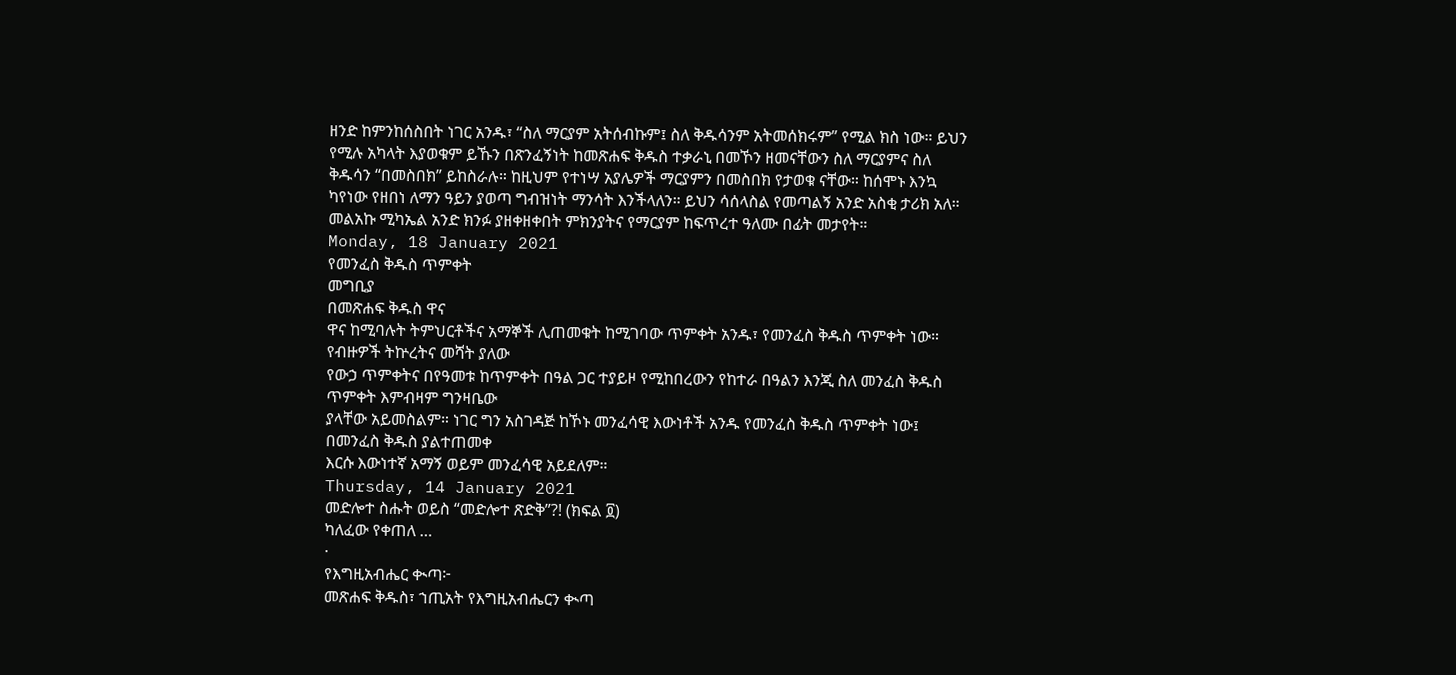ዘንድ ከምንከሰስበት ነገር አንዱ፣ “ስለ ማርያም አትሰብኩም፤ ስለ ቅዱሳንም አትመሰክሩም” የሚል ክስ ነው። ይህን የሚሉ አካላት እያወቁም ይኹን በጽንፈኝነት ከመጽሐፍ ቅዱስ ተቃራኒ በመኾን ዘመናቸውን ስለ ማርያምና ስለ ቅዱሳን “በመስበክ” ይከስራሉ። ከዚህም የተነሣ አያሌዎች ማርያምን በመስበክ የታወቁ ናቸው። ከሰሞኑ እንኳ ካየነው የዘበነ ለማን ዓይን ያወጣ ግብዝነት ማንሳት እንችላለን። ይህን ሳሰላስል የመጣልኝ አንድ አስቂ ታሪክ አለ። መልአኩ ሚካኤል አንድ ክንፉ ያዘቀዘቀበት ምክንያትና የማርያም ከፍጥረተ ዓለሙ በፊት መታየት።
Monday, 18 January 2021
የመንፈስ ቅዱስ ጥምቀት
መግቢያ
በመጽሐፍ ቅዱስ ዋና
ዋና ከሚባሉት ትምህርቶችና አማኞች ሊጠመቁት ከሚገባው ጥምቀት አንዱ፣ የመንፈስ ቅዱስ ጥምቀት ነው። የብዙዎች ትኵረትና መሻት ያለው
የውኃ ጥምቀትና በየዓመቱ ከጥምቀት በዓል ጋር ተያይዞ የሚከበረውን የከተራ በዓልን እንጂ ስለ መንፈስ ቅዱስ ጥምቀት እምብዛም ግንዛቤው
ያላቸው አይመስልም። ነገር ግን አስገዳጅ ከኾኑ መንፈሳዊ እውነቶች አንዱ የመንፈስ ቅዱስ ጥምቀት ነው፤ በመንፈስ ቅዱስ ያልተጠመቀ
እርሱ እውነተኛ አማኝ ወይም መንፈሳዊ አይደለም።
Thursday, 14 January 2021
መድሎተ ስሑት ወይስ “መድሎተ ጽድቅ”?! (ክፍል ፬)
ካለፈው የቀጠለ …
·
የእግዚአብሔር ቊጣ፦
መጽሐፍ ቅዱስ፣ ኀጢአት የእግዚአብሔርን ቊጣ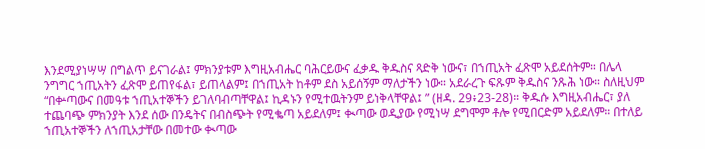እንደሚያነሣሣ በግልጥ ይናገራል፤ ምክንያቱም እግዚአብሔር ባሕርይውና ፈቃዱ ቅዱስና ጻድቅ ነውና፣ በኀጢአት ፈጽሞ አይደሰትም። በሌላ ንግግር ኀጢአትን ፈጽሞ ይጠየፋል፣ ይጠላልም፤ በኀጢአት ከቶም ደስ አይሰኝም ማለታችን ነው። አደራረጉ ፍጹም ቅዱስና ንጹሕ ነው። ስለዚህም “በቍጣውና በመዓቱ ኀጢአተኞችን ይገለባብጣቸዋል፤ ኪዳኑን የሚተዉትንም ይነቅላቸዋል፤ ” (ዘዳ. 29፥23-28)። ቅዱሱ እግዚአብሔር፣ ያለ ተጨባጭ ምክንያት እንደ ሰው በንዴትና በብስጭት የሚቈጣ አይደለም፤ ቊጣው ወዲያው የሚነሣ ደግሞም ቶሎ የሚበርድም አይደለም። በተለይ ኀጢአተኞችን ለኀጢአታቸው በመተው ቊጣው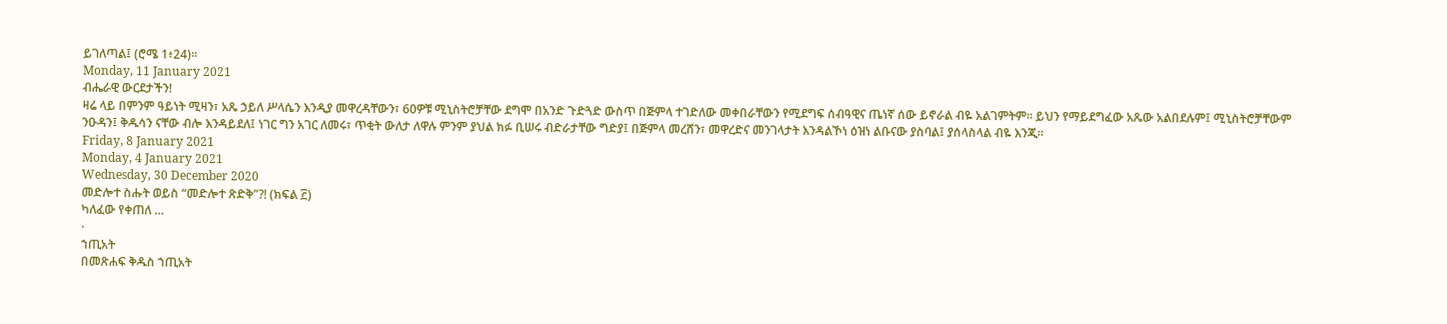ይገለጣል፤ (ሮሜ 1፥24)።
Monday, 11 January 2021
ብሔራዊ ውርደታችን!
ዛሬ ላይ በምንም ዓይነት ሚዛን፣ አጼ ኃይለ ሥላሴን እንዲያ መዋረዳቸውን፣ 60ዎቹ ሚኒስትሮቻቸው ደግሞ በአንድ ጉድጓድ ውስጥ በጅምላ ተገድለው መቀበራቸውን የሚደግፍ ሰብዓዊና ጤነኛ ሰው ይኖራል ብዬ አልገምትም። ይህን የማይደግፈው አጼው አልበደሉም፤ ሚኒስትሮቻቸውም ንዑዳን፤ ቅዱሳን ናቸው ብሎ እንዳይደለ፤ ነገር ግን አገር ለመሩ፣ ጥቂት ውለታ ለዋሉ ምንም ያህል ክፉ ቢሠሩ ብድራታቸው ግድያ፤ በጅምላ መረሸን፣ መዋረድና መንገላታት እንዳልኾነ ዕዝነ ልቡናው ያስባል፤ ያሰላስላል ብዬ እንጂ።
Friday, 8 January 2021
Monday, 4 January 2021
Wednesday, 30 December 2020
መድሎተ ስሑት ወይስ “መድሎተ ጽድቅ”?! (ክፍል ፫)
ካለፈው የቀጠለ …
·
ኀጢአት
በመጽሐፍ ቅዱስ ኀጢአት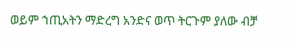ወይም ኀጢአትን ማድረግ አንድና ወጥ ትርጉም ያለው ብቻ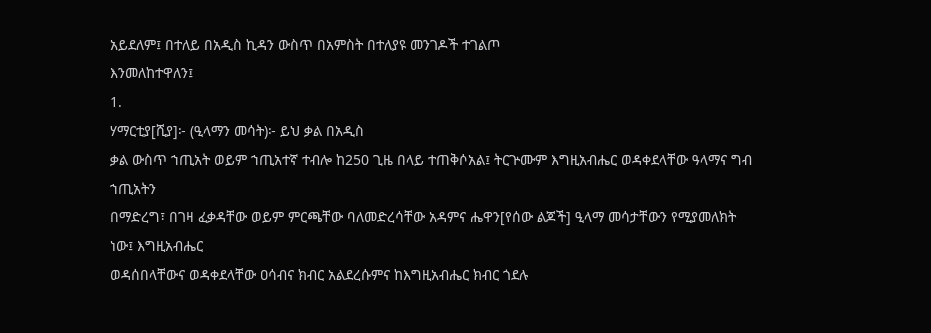አይደለም፤ በተለይ በአዲስ ኪዳን ውስጥ በአምስት በተለያዩ መንገዶች ተገልጦ
እንመለከተዋለን፤
1.
ሃማርቲያ[ሺያ]፦ (ዒላማን መሳት)፦ ይህ ቃል በአዲስ
ቃል ውስጥ ኀጢአት ወይም ኀጢአተኛ ተብሎ ከ250 ጊዜ በላይ ተጠቅሶአል፤ ትርጕሙም እግዚአብሔር ወዳቀደላቸው ዓላማና ግብ ኀጢአትን
በማድረግ፣ በገዛ ፈቃዳቸው ወይም ምርጫቸው ባለመድረሳቸው አዳምና ሔዋን[የሰው ልጆች] ዒላማ መሳታቸውን የሚያመለክት ነው፤ እግዚአብሔር
ወዳሰበላቸውና ወዳቀደላቸው ዐሳብና ክብር አልደረሱምና ከእግዚአብሔር ክብር ጎደሉ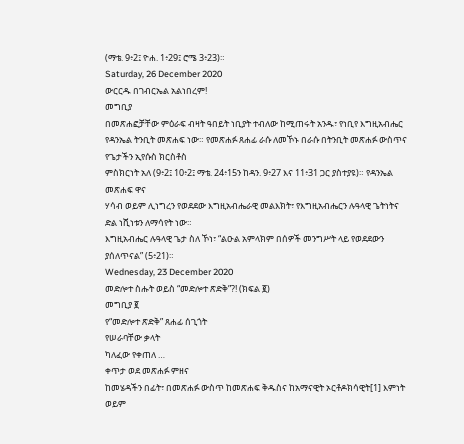(ማቴ. 9፥2፤ ዮሐ. 1፥29፤ ሮሜ 3፥23)።
Saturday, 26 December 2020
ውርርዱ በገብርኤል አልነበረም!
መግቢያ
በመጽሐፎቻቸው ምዕራፍ ብዛት ዓበይት ነቢያት ተብለው ከሚጠሩት አንዱ፣ የነቢየ እግዚአብሔር
የዳንኤል ትንቢት መጽሐፍ ነው። የመጽሐፉ ጸሐፊ ራሱ ለመኾኑ በራሱ በትንቢት መጽሐፉ ውስጥና የጌታችን ኢየሱስ ክርስቶስ
ምስክርነት አለ (9፥2፤ 10፥2፤ ማቴ. 24፥15ን ከዳን. 9፥27 እና 11፥31 ጋር ያስተያዩ)። የዳንኤል መጽሐፍ ዋና
ሃሳብ ወይም ሊነግረን የወደደው እግዚአብሔራዊ መልእክት፣ የእግዚአብሔርን ሉዓላዊ ጌትነትና ድል ነሺነቱን ለማሳየት ነው።
እግዚአብሔር ሉዓላዊ ጌታ ስለ ኾነ፣ “ልዑል አምላክም በሰዎች መንግሥት ላይ የወደደውን ያሰለጥናል” (5፥21)።
Wednesday, 23 December 2020
መድሎተ ስሑት ወይስ “መድሎተ ጽድቅ”?! (ክፍል ፪)
መግቢያ ፪
የ“መድሎተ ጽድቅ” ጸሐፊ ሰጊጎት
የሠራባቸው ቃላት
ካለፈው የቀጠለ …
ቀጥታ ወደ መጽሐፉ ምዘና
ከመሄዳችን በፊት፣ በመጽሐፉ ውስጥ ከመጽሐፍ ቅዱስና ከአማናዊት ኦርቶዶክሳዊት[1] እምነት ወይም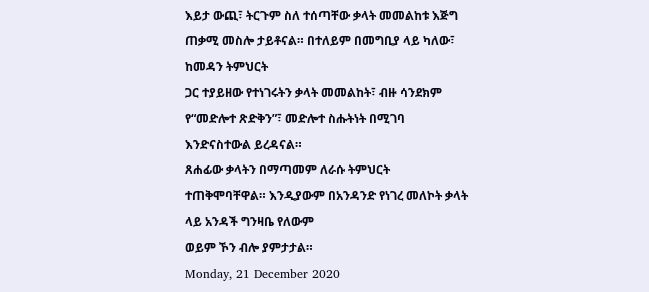እይታ ውጪ፣ ትርጉም ስለ ተሰጣቸው ቃላት መመልከቱ እጅግ ጠቃሚ መስሎ ታይቶናል። በተለይም በመግቢያ ላይ ካለው፣ ከመዳን ትምህርት
ጋር ተያይዘው የተነገሩትን ቃላት መመልከት፣ ብዙ ሳንደክም የ“መድሎተ ጽድቅን”፣ መድሎተ ስሑትነት በሚገባ እንድናስተውል ይረዳናል።
ጸሐፊው ቃላትን በማጣመም ለራሱ ትምህርት ተጠቅሞባቸዋል። እንዲያውም በአንዳንድ የነገረ መለኮት ቃላት ላይ አንዳች ግንዛቤ የለውም
ወይም ኾን ብሎ ያምታታል።
Monday, 21 December 2020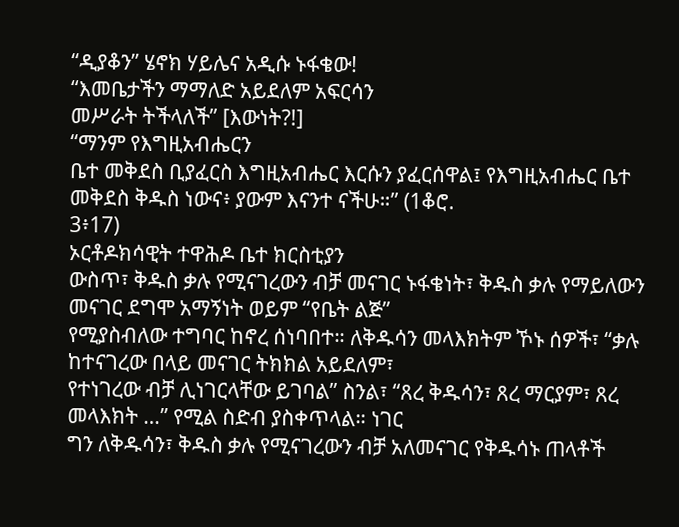“ዲያቆን” ሄኖክ ሃይሌና አዲሱ ኑፋቄው!
“እመቤታችን ማማለድ አይደለም አፍርሳን
መሥራት ትችላለች” [እውነት?!]
“ማንም የእግዚአብሔርን
ቤተ መቅደስ ቢያፈርስ እግዚአብሔር እርሱን ያፈርሰዋል፤ የእግዚአብሔር ቤተ መቅደስ ቅዱስ ነውና፥ ያውም እናንተ ናችሁ።” (1ቆሮ.
3፥17)
ኦርቶዶክሳዊት ተዋሕዶ ቤተ ክርስቲያን
ውስጥ፣ ቅዱስ ቃሉ የሚናገረውን ብቻ መናገር ኑፋቄነት፣ ቅዱስ ቃሉ የማይለውን መናገር ደግሞ አማኝነት ወይም “የቤት ልጅ”
የሚያስብለው ተግባር ከኖረ ሰነባበተ። ለቅዱሳን መላእክትም ኾኑ ሰዎች፣ “ቃሉ ከተናገረው በላይ መናገር ትክክል አይደለም፣
የተነገረው ብቻ ሊነገርላቸው ይገባል” ስንል፣ “ጸረ ቅዱሳን፣ ጸረ ማርያም፣ ጸረ መላእክት …” የሚል ስድብ ያስቀጥላል። ነገር
ግን ለቅዱሳን፣ ቅዱስ ቃሉ የሚናገረውን ብቻ አለመናገር የቅዱሳኑ ጠላቶች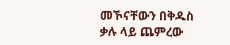መኾናቸውን በቅዱስ ቃሉ ላይ ጨምረው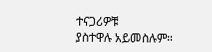ተናጋሪዎቹ
ያስተዋሉ አይመስሉም።